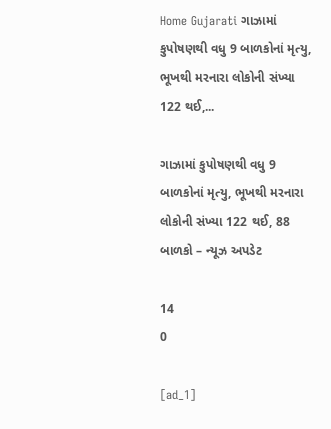Home Gujarati ગાઝામાં કુપોષણથી વધુ 9 બાળકોનાં મૃત્યુ, ભૂખથી મરનારા લોકોની સંખ્યા 122 થઈ,...

ગાઝામાં કુપોષણથી વધુ 9 બાળકોનાં મૃત્યુ, ભૂખથી મરનારા લોકોની સંખ્યા 122 થઈ, 88 બાળકો – ન્યૂઝ અપડેટ

14
0

[ad_1]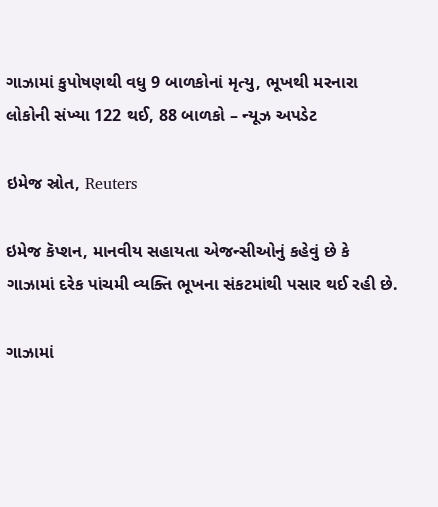ગાઝામાં કુપોષણથી વધુ 9 બાળકોનાં મૃત્યુ, ભૂખથી મરનારા લોકોની સંખ્યા 122 થઈ, 88 બાળકો – ન્યૂઝ અપડેટ

ઇમેજ સ્રોત, Reuters

ઇમેજ કૅપ્શન, માનવીય સહાયતા એજન્સીઓનું કહેવું છે કે ગાઝામાં દરેક પાંચમી વ્યક્તિ ભૂખના સંકટમાંથી પસાર થઈ રહી છે.

ગાઝામાં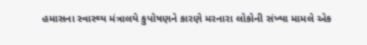હમાસના સ્વાસ્થ્ય મંત્રાલયે કુપોષણને કારણે મરનારા લોકોની સંખ્યા મામલે એક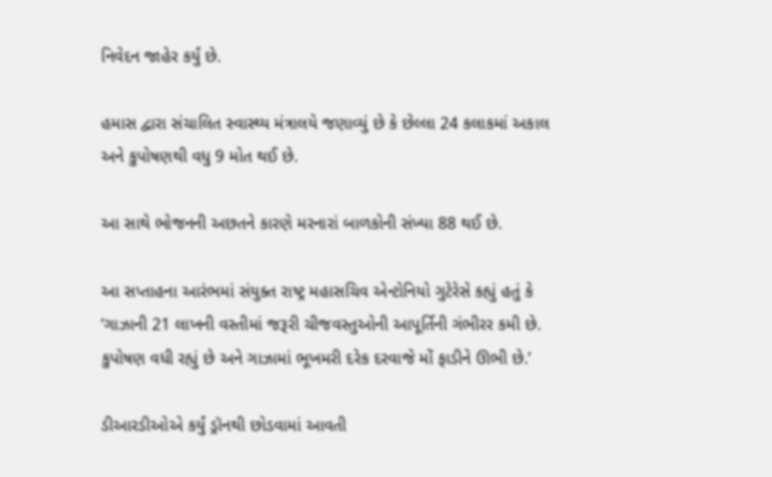નિવેદન જાહેર કર્યું છે.

હમાસ દ્વારા સંચાલિત સ્વાસ્થ્ય મંત્રાલયે જણાવ્યું છે કે છેલ્લા 24 કલાકમાં અકાલ અને કુપોષણથી વધુ 9 મોત થઈ છે.

આ સાથે ભોજનની અછતને કારણે મરનારાં બાળકોની સંખ્યા 88 થઈ છે.

આ સપ્તાહના આરંભમાં સંયુક્ત રાષ્ટ્ર મહાસચિવ એન્ટોનિયો ગુટેરેસે કહ્યું હતું કે ‘ગાઝાની 21 લાખની વસ્તીમાં જરૂરી ચીજવસ્તુઓની આપૂર્તિની ગંભીરર કમી છે. કુપોષણ વધી રહ્યું છે અને ગાઝામાં ભૂખમરી દરેક દરવાજે મોં ફાડીને ઊભી છે.’

ડીઆરડીઓએ કર્યું ડ્રૉનથી છોડવામાં આવતી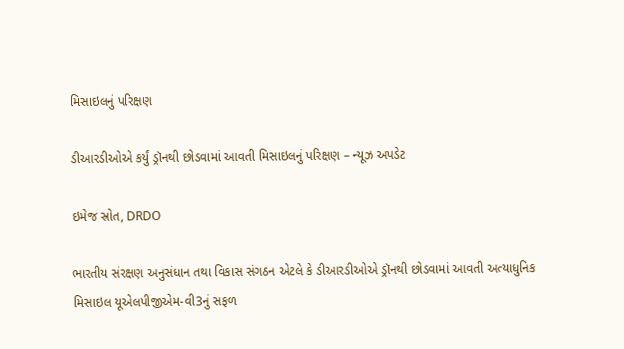મિસાઇલનું પરિક્ષણ

ડીઆરડીઓએ કર્યું ડ્રૉનથી છોડવામાં આવતી મિસાઇલનું પરિક્ષણ – ન્યૂઝ અપડેટ

ઇમેજ સ્રોત, DRDO

ભારતીય સંરક્ષણ અનુસંધાન તથા વિકાસ સંગઠન એટલે કે ડીઆરડીઓએ ડ્રૉનથી છોડવામાં આવતી અત્યાધુનિક મિસાઇલ યૂએલપીજીએમ-વી3નું સફળ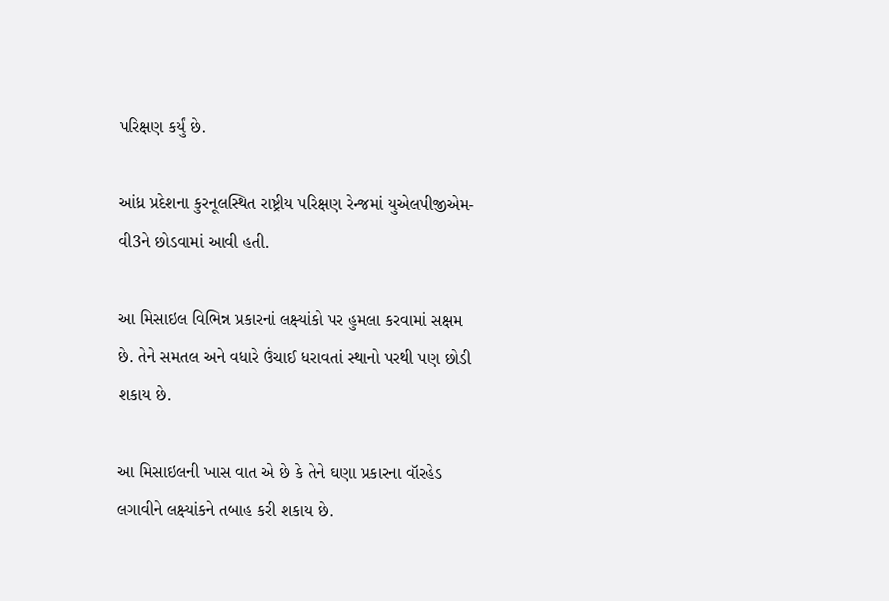પરિક્ષણ કર્યું છે.

આંધ્ર પ્રદેશના કુરનૂલસ્થિત રાષ્ટ્રીય પરિક્ષણ રેન્જમાં યુએલપીજીએમ-વી3ને છોડવામાં આવી હતી.

આ મિસાઇલ વિભિન્ન પ્રકારનાં લક્ષ્યાંકો પર હુમલા કરવામાં સક્ષમ છે. તેને સમતલ અને વધારે ઉંચાઈ ધરાવતાં સ્થાનો પરથી પણ છોડી શકાય છે.

આ મિસાઇલની ખાસ વાત એ છે કે તેને ઘણા પ્રકારના વૉરહેડ લગાવીને લક્ષ્યાંકને તબાહ કરી શકાય છે.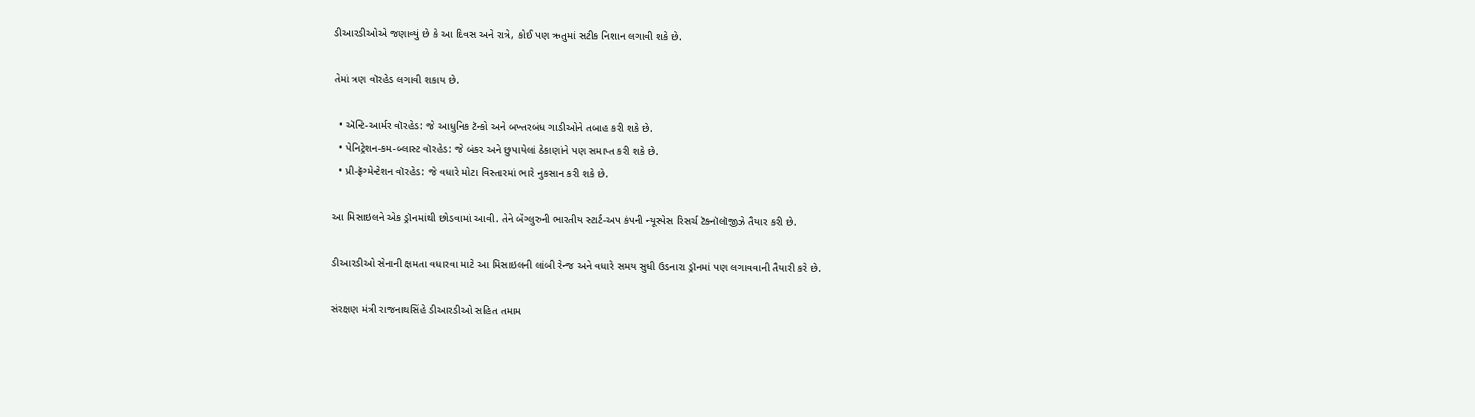ડીઆરડીઓએ જણાવ્યું છે કે આ દિવસ અને રાત્રે, કોઈ પણ ઋતુમાં સટીક નિશાન લગાવી શકે છે.

તેમાં ત્રણ વૉરહેડ લગાવી શકાય છે.

  • ઍન્ટિ-આર્મર વૉરહેડ: જે આધુનિક ટૅન્કો અને બખ્તરબંધ ગાડીઓને તબાહ કરી શકે છે.
  • પેનિટ્રેશન-કમ-બ્લાસ્ટ વૉરહેડ: જે બંકર અને છુપાયેલાં ઠેકાણાંને પણ સમાપ્ત કરી શકે છે.
  • પ્રી-ફ્રૅગ્મેન્ટેશન વૉરહેડ: જે વધારે મોટા વિસ્તારમાં ભારે નુકસાન કરી શકે છે.

આ મિસાઇલને એક ડ્રૉનમાંથી છોડવામાં આવી. તેને બૅંગ્લુરુની ભારતીય સ્ટાર્ટ-અપ કંપની ન્યૂસ્પેસ રિસર્ચ ટૅક્નૉલૉજીઝે તૈયાર કરી છે.

ડીઆરડીઓ સેનાની ક્ષમતા વધારવા માટે આ મિસાઇલની લાંબી રેન્જ અને વધારે સમય સુધી ઉડનારા ડ્રૉનમાં પણ લગાવવાની તૈયારી કરે છે.

સંરક્ષણ મંત્રી રાજનાથસિંહે ડીઆરડીઓ સહિત તમામ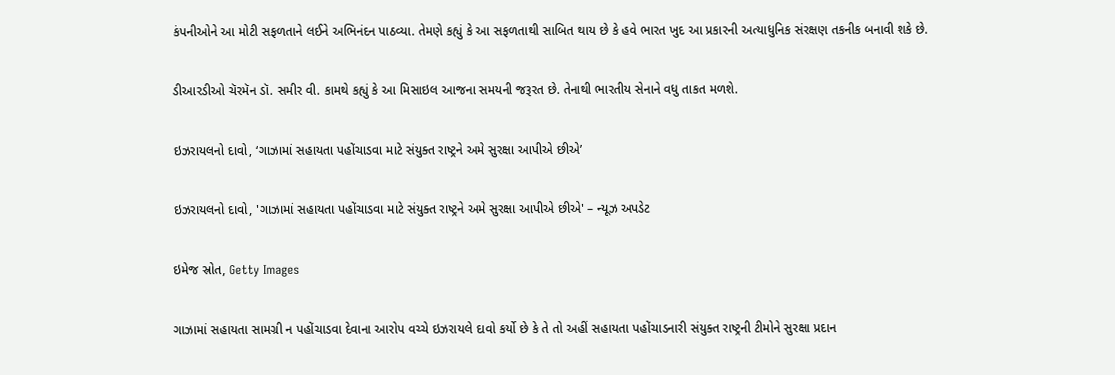કંપનીઓને આ મોટી સફળતાને લઈને અભિનંદન પાઠવ્યા. તેમણે કહ્યું કે આ સફળતાથી સાબિત થાય છે કે હવે ભારત ખુદ આ પ્રકારની અત્યાધુનિક સંરક્ષણ તકનીક બનાવી શકે છે.

ડીઆરડીઓ ચૅરમૅન ડૉ. સમીર વી. કામથે કહ્યું કે આ મિસાઇલ આજના સમયની જરૂરત છે. તેનાથી ભારતીય સેનાને વધુ તાકત મળશે.

ઇઝરાયલનો દાવો, ‘ગાઝામાં સહાયતા પહોંચાડવા માટે સંયુક્ત રાષ્ટ્રને અમે સુરક્ષા આપીએ છીએ’

ઇઝરાયલનો દાવો, 'ગાઝામાં સહાયતા પહોંચાડવા માટે સંયુક્ત રાષ્ટ્રને અમે સુરક્ષા આપીએ છીએ' – ન્યૂઝ અપડેટ

ઇમેજ સ્રોત, Getty Images

ગાઝામાં સહાયતા સામગ્રી ન પહોંચાડવા દેવાના આરોપ વચ્ચે ઇઝરાયલે દાવો કર્યો છે કે તે તો અહીં સહાયતા પહોંચાડનારી સંયુક્ત રાષ્ટ્રની ટીમોને સુરક્ષા પ્રદાન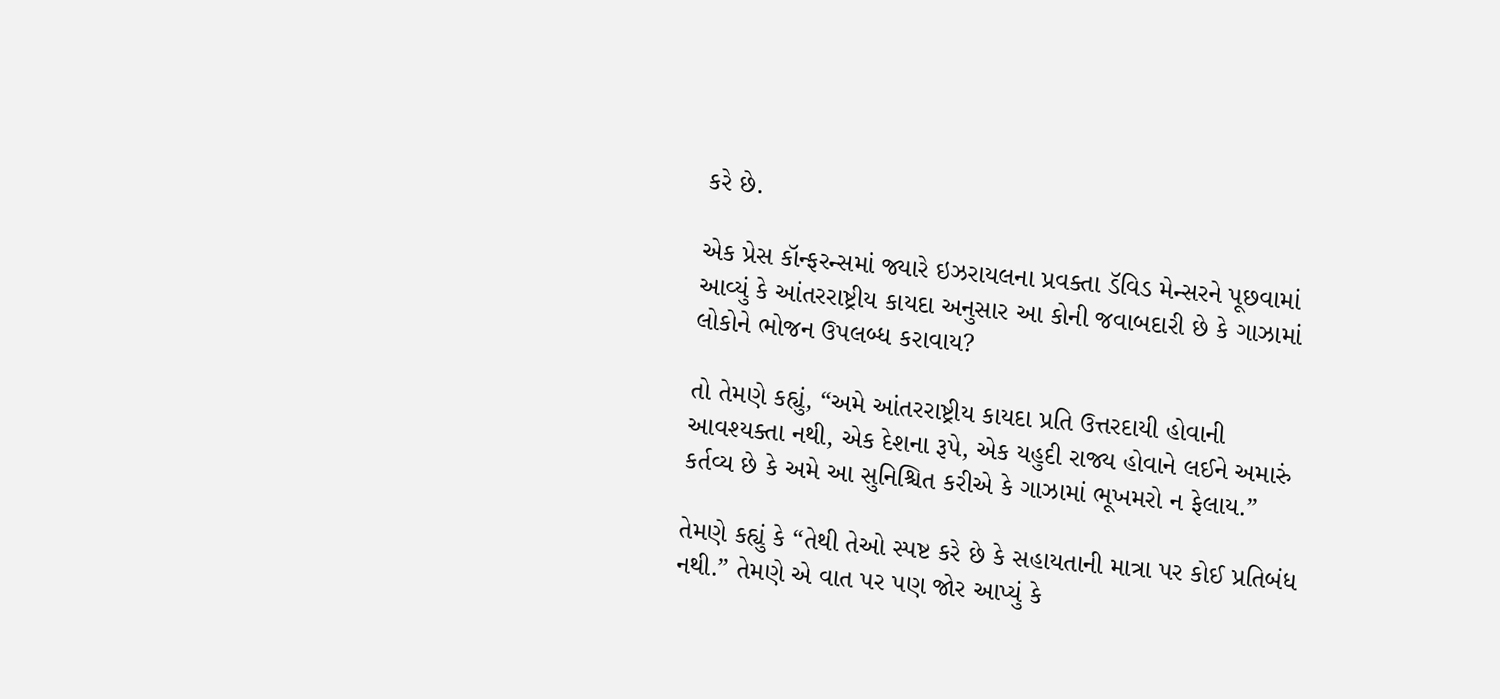કરે છે.

એક પ્રેસ કૉન્ફરન્સમાં જ્યારે ઇઝરાયલના પ્રવક્તા ડૅવિડ મેન્સરને પૂછવામાં આવ્યું કે આંતરરાષ્ટ્રીય કાયદા અનુસાર આ કોની જવાબદારી છે કે ગાઝામાં લોકોને ભોજન ઉપલબ્ધ કરાવાય?

તો તેમણે કહ્યું, “અમે આંતરરાષ્ટ્રીય કાયદા પ્રતિ ઉત્તરદાયી હોવાની આવશ્યક્તા નથી, એક દેશના રૂપે, એક યહુદી રાજ્ય હોવાને લઈને અમારું કર્તવ્ય છે કે અમે આ સુનિશ્ચિત કરીએ કે ગાઝામાં ભૂખમરો ન ફેલાય.”

તેમણે કહ્યું કે “તેથી તેઓ સ્પષ્ટ કરે છે કે સહાયતાની માત્રા પર કોઈ પ્રતિબંધ નથી.” તેમણે એ વાત પર પણ જોર આપ્યું કે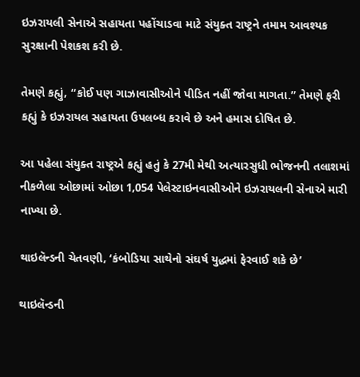ઇઝરાયલી સેનાએ સહાયતા પહોંચાડવા માટે સંયુક્ત રાષ્ટ્રને તમામ આવશ્યક સુરક્ષાની પેશકશ કરી છે.

તેમણે કહ્યું, “કોઈ પણ ગાઝાવાસીઓને પીડિત નહીં જોવા માગતા.” તેમણે ફરી કહ્યું કે ઇઝરાયલ સહાયતા ઉપલબ્ધ કરાવે છે અને હમાસ દોષિત છે.

આ પહેલા સંયુક્ત રાષ્ટ્રએ કહ્યું હતું કે 27મી મેથી અત્યારસુધી ભોજનની તલાશમાં નીકળેલા ઓછામાં ઓછા 1,054 પેલેસ્ટાઇનવાસીઓને ઇઝરાયલની સેનાએ મારી નાખ્યા છે.

થાઇલૅન્ડની ચેતવણી, ‘કંબોડિયા સાથેનો સંઘર્ષ યુદ્ધમાં ફેરવાઈ શકે છે’

થાઇલૅન્ડની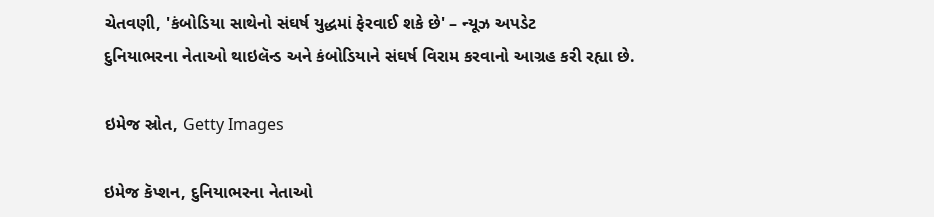ચેતવણી, 'કંબોડિયા સાથેનો સંઘર્ષ યુદ્ધમાં ફેરવાઈ શકે છે' – ન્યૂઝ અપડેટ
દુનિયાભરના નેતાઓ થાઇલૅન્ડ અને કંબોડિયાને સંઘર્ષ વિરામ કરવાનો આગ્રહ કરી રહ્યા છે.

ઇમેજ સ્રોત, Getty Images

ઇમેજ કૅપ્શન, દુનિયાભરના નેતાઓ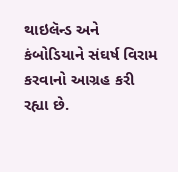થાઇલૅન્ડ અને કંબોડિયાને સંઘર્ષ વિરામ કરવાનો આગ્રહ કરી રહ્યા છે.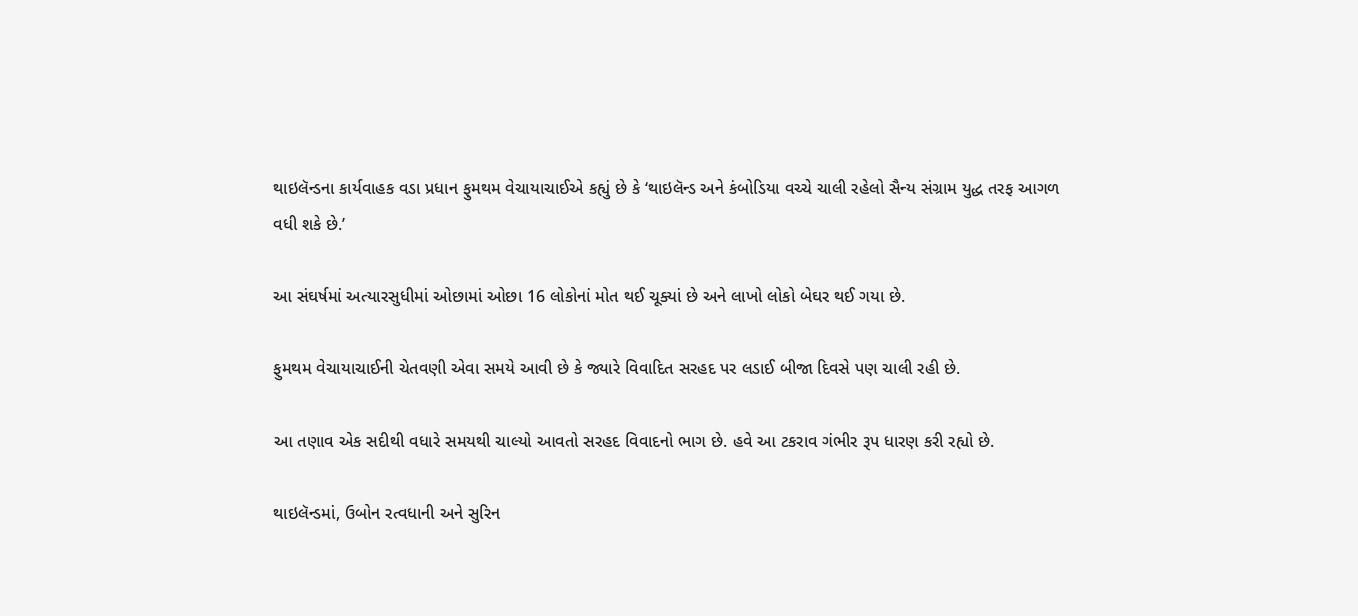થાઇલૅન્ડના કાર્યવાહક વડા પ્રધાન ફુમથમ વેચાયાચાઈએ કહ્યું છે કે ‘થાઇલૅન્ડ અને કંબોડિયા વચ્ચે ચાલી રહેલો સૈન્ય સંગ્રામ યુદ્ધ તરફ આગળ વધી શકે છે.’

આ સંઘર્ષમાં અત્યારસુધીમાં ઓછામાં ઓછા 16 લોકોનાં મોત થઈ ચૂક્યાં છે અને લાખો લોકો બેઘર થઈ ગયા છે.

ફુમથમ વેચાયાચાઈની ચેતવણી એવા સમયે આવી છે કે જ્યારે વિવાદિત સરહદ પર લડાઈ બીજા દિવસે પણ ચાલી રહી છે.

આ તણાવ એક સદીથી વધારે સમયથી ચાલ્યો આવતો સરહદ વિવાદનો ભાગ છે. હવે આ ટકરાવ ગંભીર રૂપ ધારણ કરી રહ્યો છે.

થાઇલૅન્ડમાં, ઉબોન રત્વધાની અને સુરિન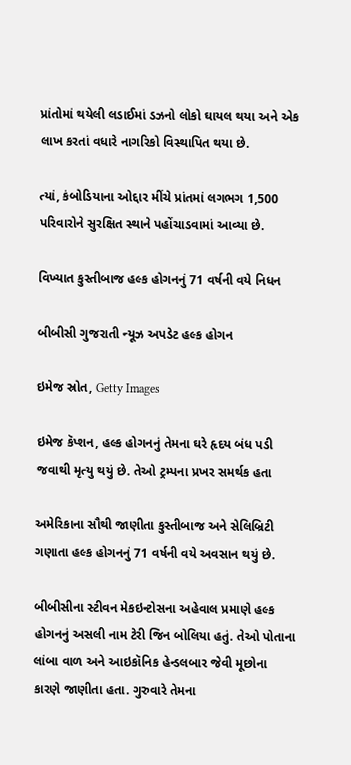પ્રાંતોમાં થયેલી લડાઈમાં ડઝનો લોકો ઘાયલ થયા અને એક લાખ કરતાં વધારે નાગરિકો વિસ્થાપિત થયા છે.

ત્યાં, કંબોડિયાના ઓદ્દાર મીંચે પ્રાંતમાં લગભગ 1,500 પરિવારોને સુરક્ષિત સ્થાને પહોંચાડવામાં આવ્યા છે.

વિખ્યાત કુસ્તીબાજ હલ્ક હોગનનું 71 વર્ષની વયે નિધન

બીબીસી ગુજરાતી ન્યૂઝ અપડેટ હલ્ક હોગન

ઇમેજ સ્રોત, Getty Images

ઇમેજ કૅપ્શન, હલ્ક હોગનનું તેમના ઘરે હૃદય બંધ પડી જવાથી મૃત્યુ થયું છે. તેઓ ટ્રમ્પના પ્રખર સમર્થક હતા

અમેરિકાના સૌથી જાણીતા કુસ્તીબાજ અને સેલિબ્રિટી ગણાતા હલ્ક હોગનનું 71 વર્ષની વયે અવસાન થયું છે.

બીબીસીના સ્ટીવન મેકઇન્ટોસના અહેવાલ પ્રમાણે હલ્ક હોગનનું અસલી નામ ટેરી જિન બોલિયા હતું. તેઓ પોતાના લાંબા વાળ અને આઇકૉનિક હેન્ડલબાર જેવી મૂછોના કારણે જાણીતા હતા. ગુરુવારે તેમના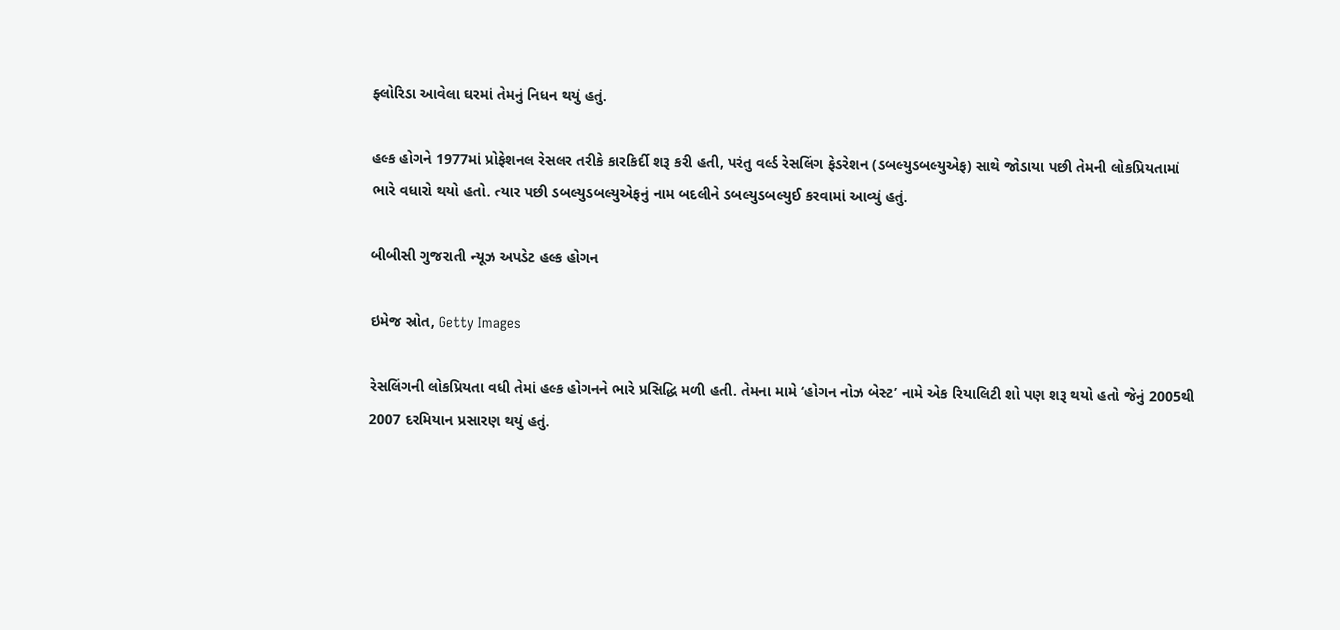ફ્લોરિડા આવેલા ઘરમાં તેમનું નિધન થયું હતું.

હલ્ક હોગને 1977માં પ્રોફેશનલ રેસલર તરીકે કારકિર્દી શરૂ કરી હતી, પરંતુ વર્લ્ડ રેસલિંગ ફેડરેશન (ડબલ્યુડબલ્યુએફ) સાથે જોડાયા પછી તેમની લોકપ્રિયતામાં ભારે વધારો થયો હતો. ત્યાર પછી ડબલ્યુડબલ્યુએફનું નામ બદલીને ડબલ્યુડબલ્યુઈ કરવામાં આવ્યું હતું.

બીબીસી ગુજરાતી ન્યૂઝ અપડેટ હલ્ક હોગન

ઇમેજ સ્રોત, Getty Images

રેસલિંગની લોકપ્રિયતા વધી તેમાં હલ્ક હોગનને ભારે પ્રસિદ્ધિ મળી હતી. તેમના મામે ‘હોગન નોઝ બેસ્ટ’ નામે એક રિયાલિટી શો પણ શરૂ થયો હતો જેનું 2005થી 2007 દરમિયાન પ્રસારણ થયું હતું.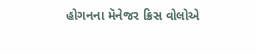હોગનના મૅનેજર ક્રિસ વોલોએ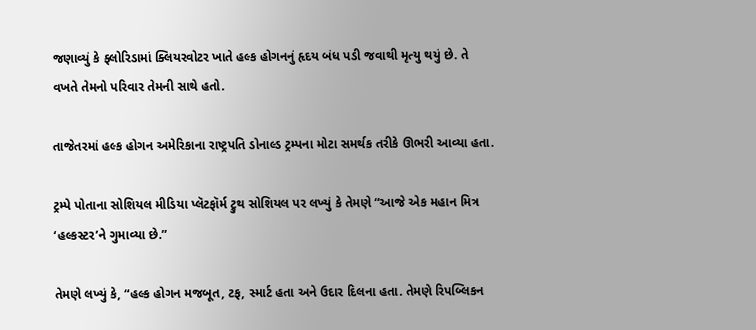જણાવ્યું કે ફ્લોરિડામાં ક્લિયરવોટર ખાતે હલ્ક હોગનનું હૃદય બંધ પડી જવાથી મૃત્યુ થયું છે. તે વખતે તેમનો પરિવાર તેમની સાથે હતો.

તાજેતરમાં હલ્ક હોગન અમેરિકાના રાષ્ટ્રપતિ ડોનાલ્ડ ટ્રમ્પના મોટા સમર્થક તરીકે ઊભરી આવ્યા હતા.

ટ્રમ્પે પોતાના સોશિયલ મીડિયા પ્લૅટફૉર્મ ટ્રુથ સોશિયલ પર લખ્યું કે તેમણે “આજે એક મહાન મિત્ર ‘હલ્કસ્ટર’ને ગુમાવ્યા છે.”

તેમણે લખ્યું કે, “હલ્ક હોગન મજબૂત, ટફ, સ્માર્ટ હતા અને ઉદાર દિલના હતા. તેમણે રિપબ્લિકન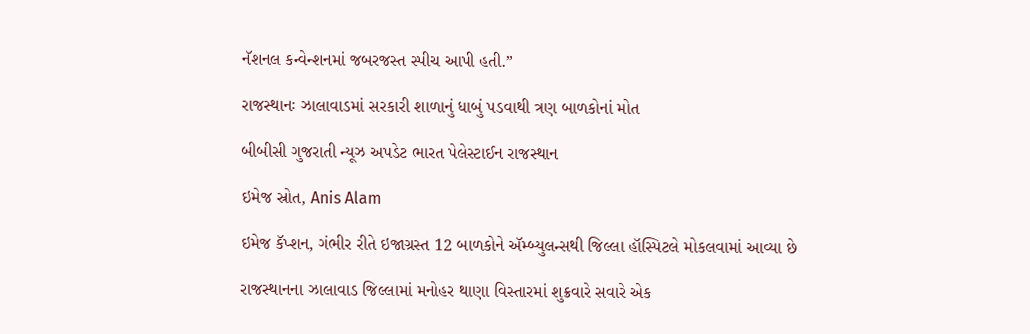નૅશનલ કન્વેન્શનમાં જબરજસ્ત સ્પીચ આપી હતી.”

રાજસ્થાનઃ ઝાલાવાડમાં સરકારી શાળાનું ધાબું પડવાથી ત્રણ બાળકોનાં મોત

બીબીસી ગુજરાતી ન્યૂઝ અપડેટ ભારત પેલેસ્ટાઈન રાજસ્થાન

ઇમેજ સ્રોત, Anis Alam

ઇમેજ કૅપ્શન, ગંભીર રીતે ઇજાગ્રસ્ત 12 બાળકોને ઍમ્બ્યુલન્સથી જિલ્લા હૉસ્પિટલે મોકલવામાં આવ્યા છે

રાજસ્થાનના ઝાલાવાડ જિલ્લામાં મનોહર થાણા વિસ્તારમાં શુક્રવારે સવારે એક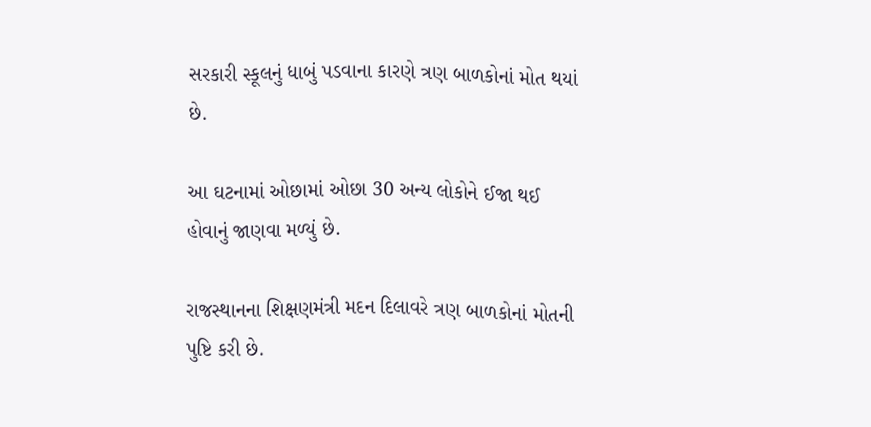સરકારી સ્કૂલનું ધાબું પડવાના કારણે ત્રણ બાળકોનાં મોત થયાં છે.

આ ઘટનામાં ઓછામાં ઓછા 30 અન્ય લોકોને ઈજા થઈ હોવાનું જાણવા મળ્યું છે.

રાજસ્થાનના શિક્ષણમંત્રી મદન દિલાવરે ત્રણ બાળકોનાં મોતની પુષ્ટિ કરી છે.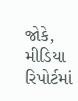જોકે, મીડિયા રિપોર્ટમાં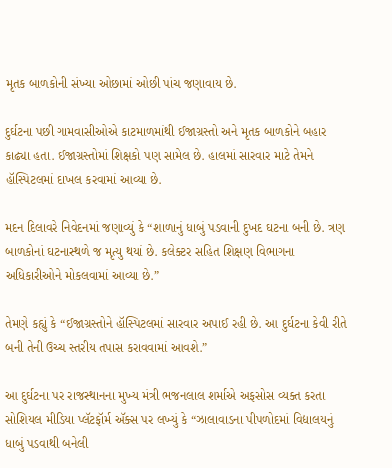મૃતક બાળકોની સંખ્યા ઓછામાં ઓછી પાંચ જણાવાય છે.

દુર્ઘટના પછી ગામવાસીઓએ કાટમાળમાંથી ઈજાગ્રસ્તો અને મૃતક બાળકોને બહાર કાઢ્યા હતા. ઈજાગ્રસ્તોમાં શિક્ષકો પણ સામેલ છે. હાલમાં સારવાર માટે તેમને હૉસ્પિટલમાં દાખલ કરવામાં આવ્યા છે.

મદન દિલાવરે નિવેદનમાં જણાવ્યું કે “શાળાનું ધાબું પડવાની દુખદ ઘટના બની છે. ત્રણ બાળકોનાં ઘટનાસ્થળે જ મૃત્યુ થયાં છે. કલેક્ટર સહિત શિક્ષણ વિભાગના અધિકારીઓને મોકલવામાં આવ્યા છે.”

તેમણે કહ્યું કે “ઈજાગ્રસ્તોને હૉસ્પિટલમાં સારવાર અપાઈ રહી છે. આ દુર્ઘટના કેવી રીતે બની તેની ઉચ્ચ સ્તરીય તપાસ કરાવવામાં આવશે.”

આ દુર્ઘટના પર રાજસ્થાનના મુખ્ય મંત્રી ભજનલાલ શર્માએ અફસોસ વ્યક્ત કરતા સોશિયલ મીડિયા પ્લૅટફૉર્મ ઍક્સ પર લખ્યું કે “ઝાલાવાડના પીપળોદમાં વિદ્યાલયનું ધાબું પડવાથી બનેલી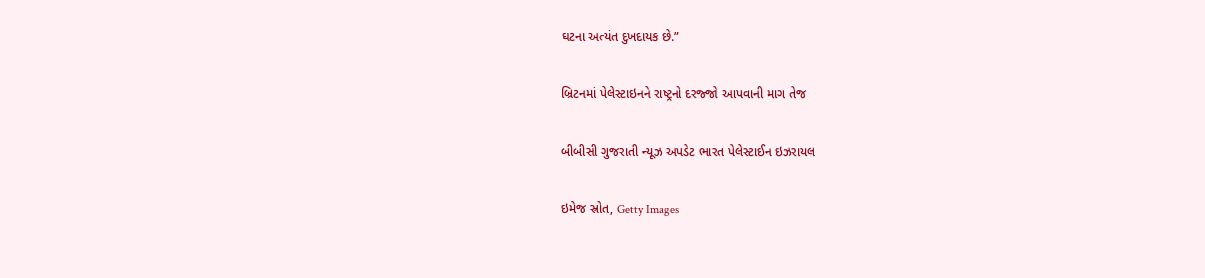ઘટના અત્યંત દુખદાયક છે.”

બ્રિટનમાં પેલેસ્ટાઇનને રાષ્ટ્રનો દરજ્જો આપવાની માગ તેજ

બીબીસી ગુજરાતી ન્યૂઝ અપડેટ ભારત પેલેસ્ટાઈન ઇઝરાયલ

ઇમેજ સ્રોત, Getty Images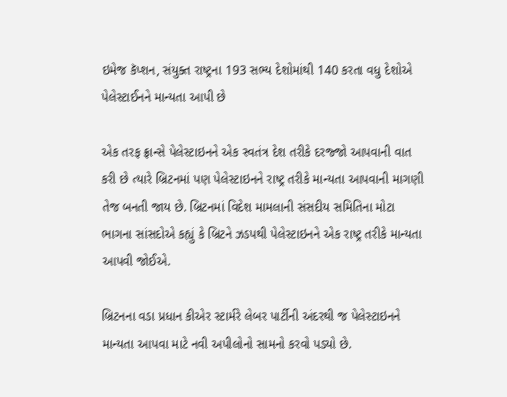ઇમેજ કૅપ્શન, સંયુક્ત રાષ્ટ્રના 193 સભ્ય દેશોમાંથી 140 કરતા વધુ દેશોએ પેલેસ્ટાઈનને માન્યતા આપી છે

એક તરફ ફ્રાન્સે પેલેસ્ટાઇનને એક સ્વતંત્ર દેશ તરીકે દરજ્જો આપવાની વાત કરી છે ત્યારે બ્રિટનમાં પણ પેલેસ્ટાઇનને રાષ્ટ્ર તરીકે માન્યતા આપવાની માગણી તેજ બનતી જાય છે. બ્રિટનમાં વિદેશ મામલાની સંસદીય સમિતિના મોટા ભાગના સાંસદોએ કહ્યું કે બ્રિટને ઝડપથી પેલેસ્ટાઇનને એક રાષ્ટ્ર તરીકે માન્યતા આપવી જોઈએ.

બ્રિટનના વડા પ્રધાન કીએર સ્ટાર્મરે લેબર પાર્ટીની અંદરથી જ પેલેસ્ટાઇનને માન્યતા આપવા માટે નવી અપીલોનો સામનો કરવો પડ્યો છે.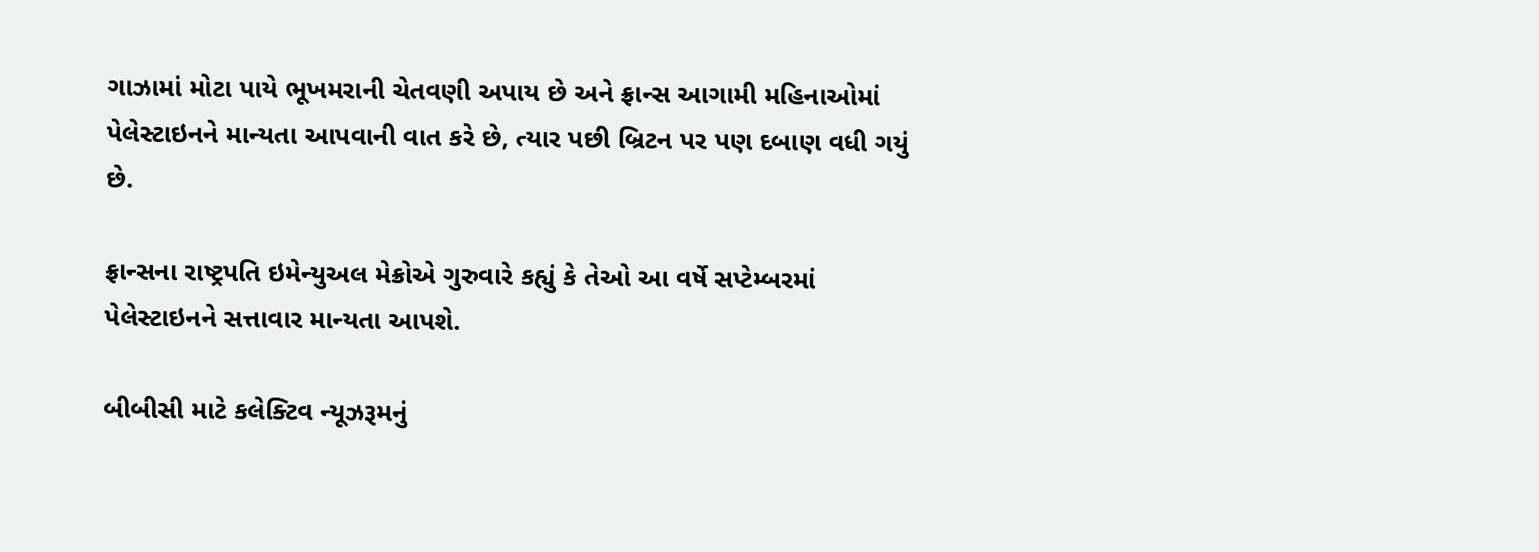ગાઝામાં મોટા પાયે ભૂખમરાની ચેતવણી અપાય છે અને ફ્રાન્સ આગામી મહિનાઓમાં પેલેસ્ટાઇનને માન્યતા આપવાની વાત કરે છે, ત્યાર પછી બ્રિટન પર પણ દબાણ વધી ગયું છે.

ફ્રાન્સના રાષ્ટ્રપતિ ઇમેન્યુઅલ મેક્રોએ ગુરુવારે કહ્યું કે તેઓ આ વર્ષે સપ્ટેમ્બરમાં પેલેસ્ટાઇનને સત્તાવાર માન્યતા આપશે.

બીબીસી માટે કલેક્ટિવ ન્યૂઝરૂમનું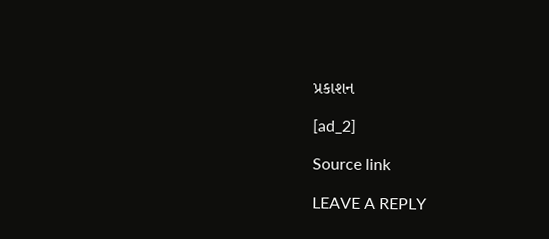પ્રકાશન

[ad_2]

Source link

LEAVE A REPLY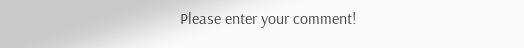Please enter your comment!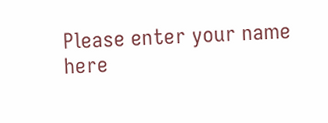Please enter your name here